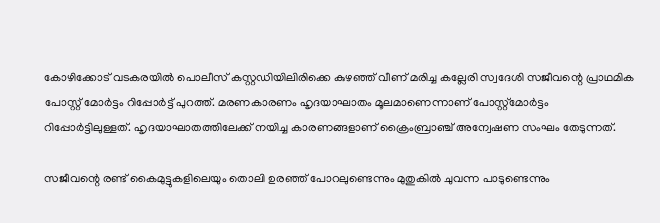കോഴിക്കോട് വടകരയില്‍ പൊലീസ് കസ്റ്റഡിയിലിരിക്കെ കുഴഞ്ഞ് വീണ് മരിച്ച കല്ലേരി സ്വദേശി സജീവന്റെ പ്രാഥമിക പോസ്റ്റ് മോര്‍ട്ടം റിപ്പോര്‍ട്ട് പുറത്ത്. മരണകാരണം ഹൃദയാഘാതം മൂലമാണെന്നാണ് പോസ്റ്റ്മോര്‍ട്ടം റിപ്പോര്‍ട്ടിലുള്ളത്. ഹൃദയാഘാതത്തിലേക്ക് നയിച്ച കാരണങ്ങളാണ് ക്രൈംബ്രാഞ്ച് അന്വേഷണ സംഘം തേടുന്നത്.

സജീവന്റെ രണ്ട് കൈമുട്ടുകളിലെയും തൊലി ഉരഞ്ഞ് പോറലുണ്ടെന്നും മുതുകില്‍ ചുവന്ന പാടുണ്ടെന്നും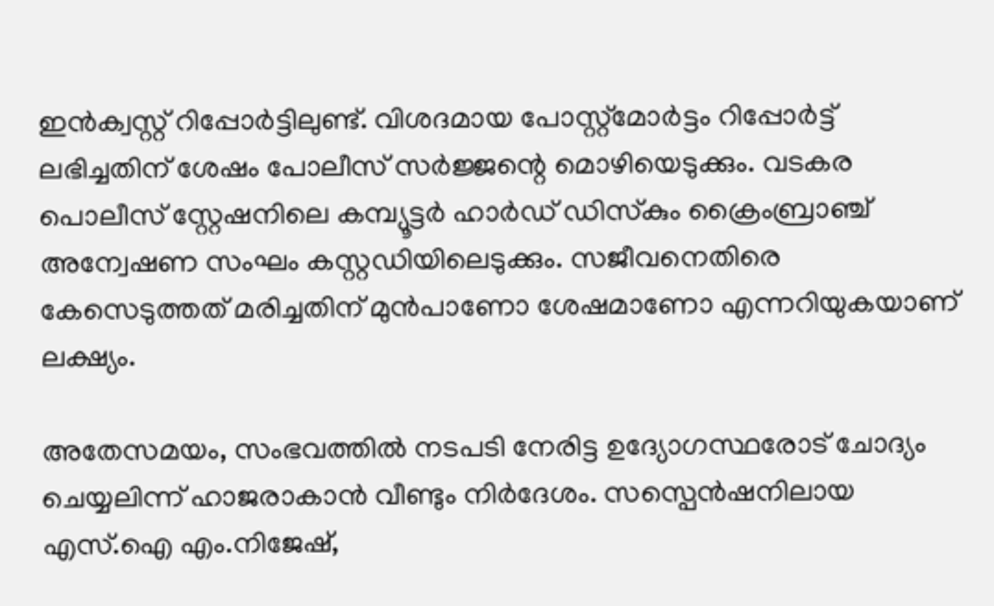ഇന്‍ക്വസ്റ്റ് റിപ്പോര്‍ട്ടിലുണ്ട്. വിശദമായ പോസ്റ്റ്മോര്‍ട്ടം റിപ്പോര്‍ട്ട് ലഭിച്ചതിന് ശേഷം പോലീസ് സര്‍ജ്ജന്റെ മൊഴിയെടുക്കും. വടകര പൊലീസ് സ്റ്റേഷനിലെ കമ്പ്യൂട്ടര്‍ ഹാര്‍ഡ് ഡിസ്‌കും ക്രൈംബ്രാഞ്ച് അന്വേഷണ സംഘം കസ്റ്റഡിയിലെടുക്കും. സജീവനെതിരെ കേസെടുത്തത് മരിച്ചതിന് മുന്‍പാണോ ശേഷമാണോ എന്നറിയുകയാണ് ലക്ഷ്യം.

അതേസമയം, സംഭവത്തില്‍ നടപടി നേരിട്ട ഉദ്യോഗസ്ഥരോട് ചോദ്യം ചെയ്യലിന്ന് ഹാജരാകാന്‍ വീണ്ടും നിര്‍ദേശം. സസ്പെന്‍ഷനിലായ എസ്.ഐ എം.നിജേഷ്,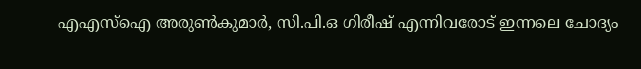എഎസ്ഐ അരുണ്‍കുമാര്‍, സി.പി.ഒ ഗിരീഷ് എന്നിവരോട് ഇന്നലെ ചോദ്യം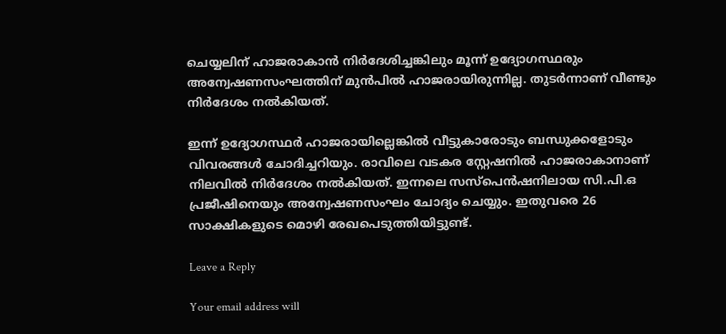ചെയ്യലിന് ഹാജരാകാന്‍ നിര്‍ദേശിച്ചങ്കിലും മൂന്ന് ഉദ്യോഗസ്ഥരും അന്വേഷണസംഘത്തിന് മുന്‍പില്‍ ഹാജരായിരുന്നില്ല. തുടര്‍ന്നാണ് വീണ്ടും നിര്‍ദേശം നല്‍കിയത്.

ഇന്ന് ഉദ്യോഗസ്ഥര്‍ ഹാജരായില്ലെങ്കില്‍ വീട്ടുകാരോടും ബന്ധുക്കളോടും വിവരങ്ങള്‍ ചോദിച്ചറിയും. രാവിലെ വടകര സ്റ്റേഷനില്‍ ഹാജരാകാനാണ് നിലവില്‍ നിര്‍ദേശം നല്‍കിയത്. ഇന്നലെ സസ്പെന്‍ഷനിലായ സി.പി.ഒ പ്രജീഷിനെയും അന്വേഷണസംഘം ചോദ്യം ചെയ്യും. ഇതുവരെ 26 സാക്ഷികളുടെ മൊഴി രേഖപെടുത്തിയിട്ടുണ്ട്.

Leave a Reply

Your email address will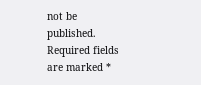not be published. Required fields are marked *